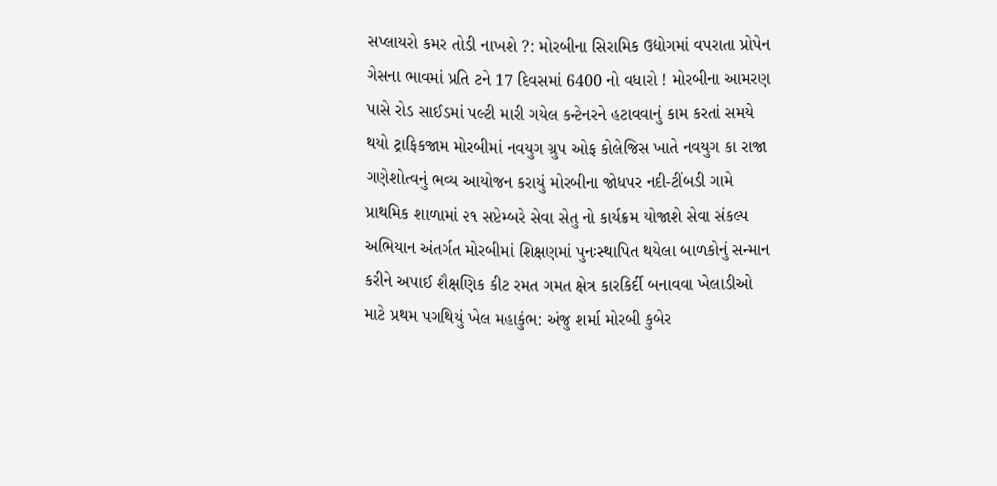સપ્લાયરો કમર તોડી નાખશે ?: મોરબીના સિરામિક ઉદ્યોગમાં વપરાતા પ્રોપેન ગેસના ભાવમાં પ્રતિ ટને 17 દિવસમાં 6400 નો વધારો ! મોરબીના આમરણ પાસે રોડ સાઈડમાં પલ્ટી મારી ગયેલ કન્ટેનરને હટાવવાનું કામ કરતાં સમયે થયો ટ્રાફિકજામ મોરબીમાં નવયુગ ગ્રુપ ઓફ કોલેજિસ ખાતે નવયુગ કા રાજા  ગણેશોત્વનું ભવ્ય આયોજન કરાયું મોરબીના જોધપર નદી-ટીંબડી ગામે પ્રાથમિક શાળામાં ૨૧ સપ્ટેમ્બરે સેવા સેતુ નો કાર્યક્રમ યોજાશે સેવા સંકલ્પ અભિયાન અંતર્ગત મોરબીમાં શિક્ષણમાં પુનઃસ્થાપિત થયેલા બાળકોનું સન્માન કરીને અપાઈ શૈક્ષણિક કીટ રમત ગમત ક્ષેત્ર કારકિર્દી બનાવવા ખેલાડીઓ માટે પ્રથમ પગથિયું ખેલ મહાકુંભ: અંજુ શર્મા મોરબી કુબેર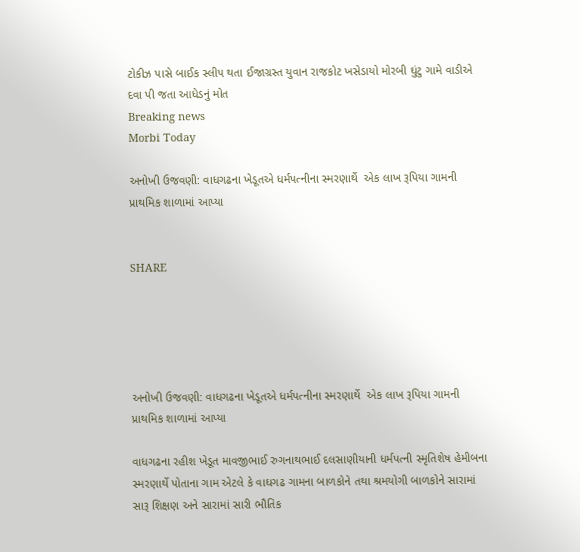ટોકીઝ પાસે બાઈક સ્લીપ થતા ઈજાગ્રસ્ત યુવાન રાજકોટ ખસેડાયો મોરબી ઘુંટુ ગામે વાડીએ દવા પી જતા આધેડનું મોત
Breaking news
Morbi Today

અનોખી ઉજવણી: વાધગઢના ખેડૂતએ ધર્મપત્નીના સ્મરણાર્થે  એક લાખ રૂપિયા ગામની પ્રાથમિક શાળામાં આપ્યા


SHARE





અનોખી ઉજવણી: વાધગઢના ખેડૂતએ ધર્મપત્નીના સ્મરણાર્થે  એક લાખ રૂપિયા ગામની પ્રાથમિક શાળામાં આપ્યા

વાધગઢના રહીશ ખેડૂત માવજીભાઈ રુગનાથભાઈ દલસાણીયાની ધર્મપત્ની સ્મૃતિશેષ હેમીબના સ્મરણાર્થે પોતાના ગામ એટલે કે વાઘગઢ ગામના બાળકોને તથા શ્રમયોગી બાળકોને સારામાં સારૂ શિક્ષણ અને સારામાં સારી ભૌતિક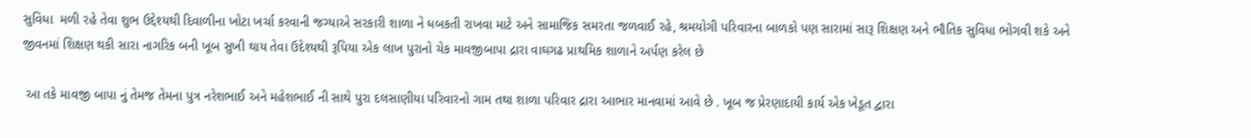સુવિધા  મળી રહે તેવા શુભ ઉદ્દેશ્યથી દિવાળીના ખોટા ખર્ચા કરવાની જગ્યાએ સરકારી શાળા ને ધબકતી રાખવા માટે અને સામાજિક સમરતા જળવાઈ રહે, શ્રમયોગી પરિવારના બાળકો પણ સારામાં સારૂ શિક્ષણ અને ભૌતિક સુવિધા ભોગવી શકે અને જીવનમાં શિક્ષણ થકી સારા નાગરિક બની ખૂબ સુખી થાય તેવા ઉદેશ્યથી રૂપિયા એક લાખ પુરાનો ચેક માવજીબાપા દ્રારા વાઘગઢ પ્રાથમિક શાળાને અર્પણ કરેલ છે

 આ તકે માવજી બાપા નું તેમજ તેમના પુત્ર નરેશભાઈ અને મહેશભાઈ ની સાથે પુરા દલસાણીયા પરિવારનો ગામ તથા શાળા પરિવાર દ્રારા આભાર માનવામાં આવે છે . ખૂબ જ પ્રેરણાદાયી કાર્ય એક ખેડૂત દ્વારા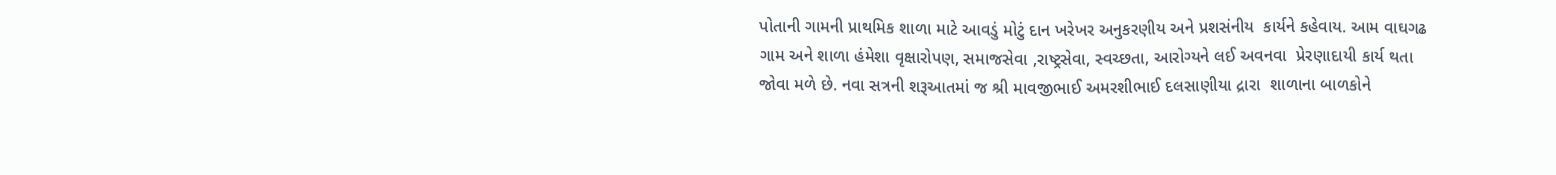પોતાની ગામની પ્રાથમિક શાળા માટે આવડું મોટું દાન ખરેખર અનુકરણીય અને પ્રશસંનીય  કાર્યને કહેવાય. આમ વાઘગઢ ગામ અને શાળા હંમેશા વૃક્ષારોપણ, સમાજસેવા ,રાષ્ટ્રસેવા, સ્વચ્છતા, આરોગ્યને લઈ અવનવા  પ્રેરણાદાયી કાર્ય થતા જોવા મળે છે. નવા સત્રની શરૂઆતમાં જ શ્રી માવજીભાઈ અમરશીભાઈ દલસાણીયા દ્રારા  શાળાના બાળકોને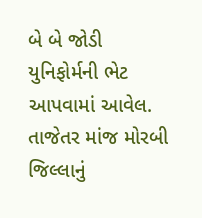બે બે જોડી યુનિફોર્મની ભેટ આપવામાં આવેલ.  તાજેતર માંજ મોરબી જિલ્લાનું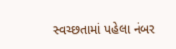સ્વચ્છતામાં પહેલા નંબર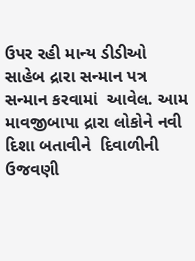ઉપર રહી માન્ય ડીડીઓ સાહેબ દ્રારા સન્માન પત્ર સન્માન કરવામાં  આવેલ. આમ માવજીબાપા દ્રારા લોકોને નવી દિશા બતાવીને  દિવાળીની ઉજવણી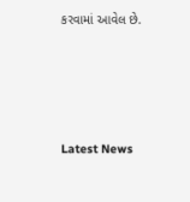કરવામાં આવેલ છે.




Latest News